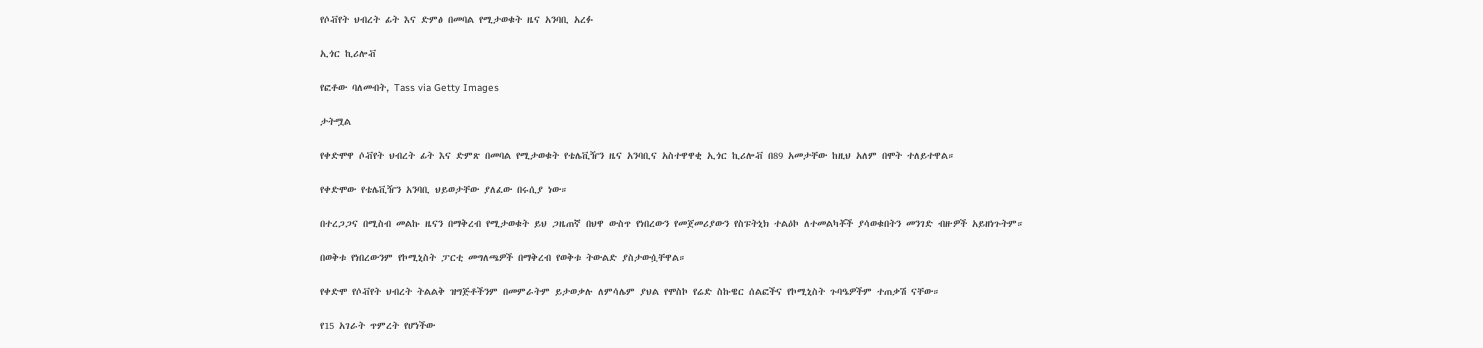የሶቭየት ህብረት ፊት እና ድምፅ በመባል የሚታወቁት ዜና አንባቢ አረፉ

ኢጎር ኪሪሎቭ

የፎቶው ባለመብት, Tass via Getty Images

ታትሟል

የቀድሞዋ ሶቭየት ህብረት ፊት እና ድምጽ በመባል የሚታወቁት የቴሌቪዥን ዜና አንባቢና አስተዋዋቂ ኢጎር ኪሪሎቭ በ89 አመታቸው ከዚህ አለም በሞት ተለይተዋል።

የቀድሞው የቴሌቪዥን አንባቢ ህይወታቸው ያለፈው በሩሲያ ነው።

በተረጋጋና በሚስብ መልኩ ዜናን በማቅረብ የሚታወቁት ይህ ጋዜጠኛ በህዋ ውስጥ የነበረውን የመጀመሪያውን የስፑትኒክ ተልዕኮ ለተመልካቾች ያሳወቁበትን መንገድ ብዙዎች አይዘነጉትም።

በወቅቱ የነበረውንም የኮሚኒስት ፓርቲ መግለጫዎች በማቅረብ የወቅቱ ትውልድ ያስታውሷቸዋል።

የቀድሞ የሶቭየት ህብረት ትልልቅ ዝግጅቶችንም በመምራትም ይታወቃሉ ለምሳሌም ያህል የሞስኮ የሬድ ስኩዌር ሰልፎችና የኮሚኒስት ጉባዔዎችም ተጠቃሽ ናቸው።

የ15 አገራት ጥምረት የሆነችው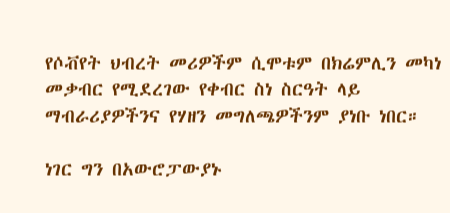የሶቭየት ህብረት መሪዎችም ሲሞቱም በክሬምሊን መካነ መቃብር የሚደረገው የቀብር ስነ ስርዓት ላይ ማብራሪያዎችንና የሃዘን መግለጫዎችንም ያነቡ ነበር።

ነገር ግን በአውሮፓውያኑ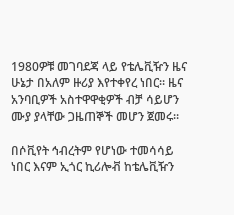1980ዎቹ መገባደጃ ላይ የቴሌቪዥን ዜና ሁኔታ በአለም ዙሪያ እየተቀየረ ነበር። ዜና አንባቢዎች አስተዋዋቂዎች ብቻ ሳይሆን ሙያ ያላቸው ጋዜጠኞች መሆን ጀመሩ።

በሶቪየት ኅብረትም የሆነው ተመሳሳይ ነበር እናም ኢጎር ኪሪሎቭ ከቴሌቪዥን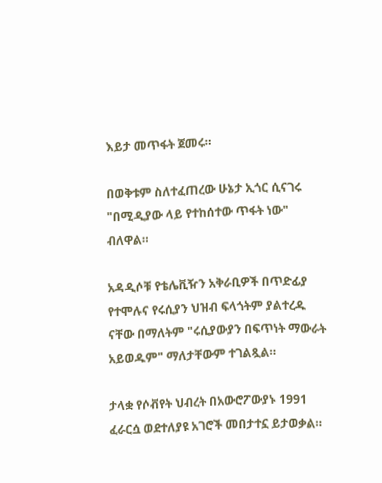እይታ መጥፋት ጀመሩ።

በወቅቱም ስለተፈጠረው ሁኔታ ኢጎር ሲናገሩ "በሚዲያው ላይ የተከሰተው ጥፋት ነው" ብለዋል።

አዳዲሶቹ የቴሌቪዥን አቅራቢዎች በጥድፊያ የተሞሉና የሩሲያን ህዝብ ፍላጎትም ያልተረዱ ናቸው በማለትም "ሩሲያውያን በፍጥነት ማውራት አይወዱም" ማለታቸውም ተገልጿል።

ታላቋ የሶቭየት ህብረት በአውሮፖውያኑ 1991 ፈራርሷ ወደተለያዩ አገሮች መበታተኗ ይታወቃል።